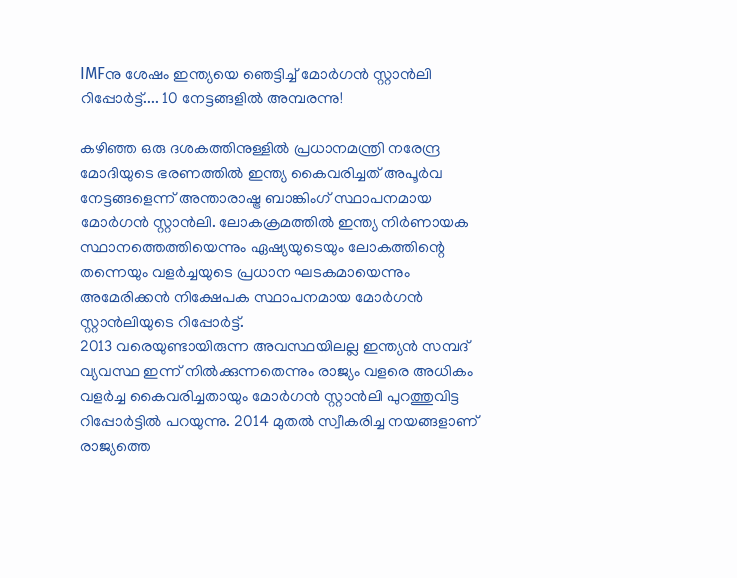IMFനു ശേഷം ഇന്ത്യയെ ഞെട്ടിച്ച് മോർഗൻ സ്റ്റാൻലി റിപ്പോർട്ട്.... 10 നേട്ടങ്ങളിൽ അമ്പരന്നു!

കഴിഞ്ഞ ഒരു ദശകത്തിനുള്ളിൽ പ്രധാനമന്ത്രി നരേന്ദ്ര മോദിയുടെ ഭരണത്തിൽ ഇന്ത്യ കൈവരിച്ചത് അപൂർവ നേട്ടങ്ങളെന്ന് അന്താരാഷ്ട്ര ബാങ്കിംഗ് സ്ഥാപനമായ മോർഗൻ സ്റ്റാൻലി. ലോകക്രമത്തിൽ ഇന്ത്യ നിർണായക സ്ഥാനത്തെത്തിയെന്നും ഏഷ്യയുടെയും ലോകത്തിന്റെ തന്നെയും വളർച്ചയുടെ പ്രധാന ഘടകമായെന്നും അമേരിക്കൻ നിക്ഷേപക സ്ഥാപനമായ മോർഗൻ സ്റ്റാൻലിയുടെ റിപ്പോർട്ട്.
2013 വരെയുണ്ടായിരുന്ന അവസ്ഥയിലല്ല ഇന്ത്യൻ സമ്പദ് വ്യവസ്ഥ ഇന്ന് നിൽക്കുന്നതെന്നും രാജ്യം വളരെ അധികം വളർച്ച കൈവരിച്ചതായും മോർഗൻ സ്റ്റാൻലി പുറത്തുവിട്ട റിപ്പോർട്ടിൽ പറയുന്നു. 2014 മുതൽ സ്വീകരിച്ച നയങ്ങളാണ് രാജ്യത്തെ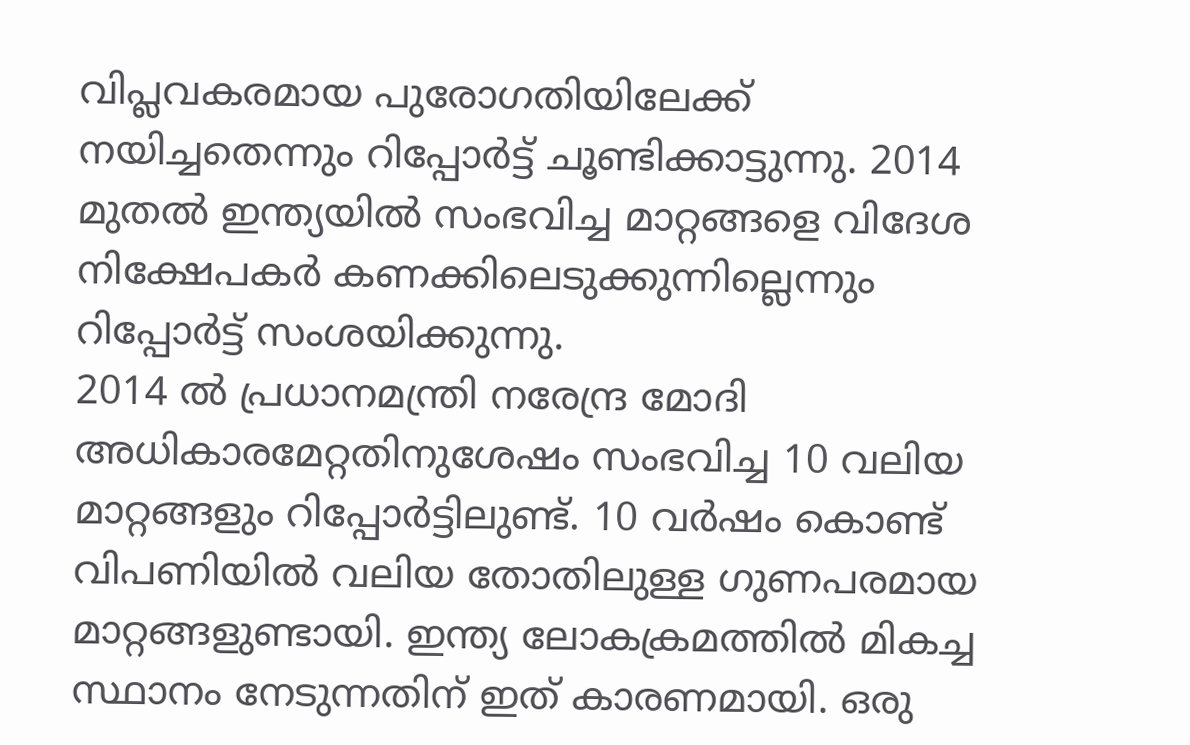വിപ്ലവകരമായ പുരോഗതിയിലേക്ക് നയിച്ചതെന്നും റിപ്പോർട്ട് ചൂണ്ടിക്കാട്ടുന്നു. 2014 മുതൽ ഇന്ത്യയിൽ സംഭവിച്ച മാറ്റങ്ങളെ വിദേശ നിക്ഷേപകർ കണക്കിലെടുക്കുന്നില്ലെന്നും റിപ്പോർട്ട് സംശയിക്കുന്നു.
2014 ൽ പ്രധാനമന്ത്രി നരേന്ദ്ര മോദി അധികാരമേറ്റതിനുശേഷം സംഭവിച്ച 10 വലിയ മാറ്റങ്ങളും റിപ്പോർട്ടിലുണ്ട്. 10 വർഷം കൊണ്ട് വിപണിയിൽ വലിയ തോതിലുള്ള ഗുണപരമായ മാറ്റങ്ങളുണ്ടായി. ഇന്ത്യ ലോകക്രമത്തിൽ മികച്ച സ്ഥാനം നേടുന്നതിന് ഇത് കാരണമായി. ഒരു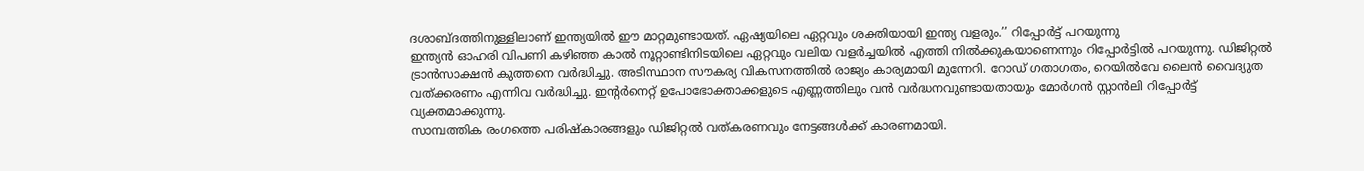ദശാബ്ദത്തിനുള്ളിലാണ് ഇന്ത്യയിൽ ഈ മാറ്റമുണ്ടായത്. ഏഷ്യയിലെ ഏറ്റവും ശക്തിയായി ഇന്ത്യ വളരും.’’ റിപ്പോർട്ട് പറയുന്നു
ഇന്ത്യൻ ഓഹരി വിപണി കഴിഞ്ഞ കാൽ നൂറ്റാണ്ടിനിടയിലെ ഏറ്റവും വലിയ വളർച്ചയിൽ എത്തി നിൽക്കുകയാണെന്നും റിപ്പോർട്ടിൽ പറയുന്നു. ഡിജിറ്റൽ ട്രാൻസാക്ഷൻ കുത്തനെ വർദ്ധിച്ചു. അടിസ്ഥാന സൗകര്യ വികസനത്തിൽ രാജ്യം കാര്യമായി മുന്നേറി. റോഡ് ഗതാഗതം, റെയിൽവേ ലൈൻ വൈദ്യുത വത്ക്കരണം എന്നിവ വർദ്ധിച്ചു. ഇന്റർനെറ്റ് ഉപോഭോക്താക്കളുടെ എണ്ണത്തിലും വൻ വർദ്ധനവുണ്ടായതായും മോർഗൻ സ്റ്റാൻലി റിപ്പോർട്ട് വ്യക്തമാക്കുന്നു.
സാമ്പത്തിക രംഗത്തെ പരിഷ്കാരങ്ങളും ഡിജിറ്റൽ വത്കരണവും നേട്ടങ്ങൾക്ക് കാരണമായി.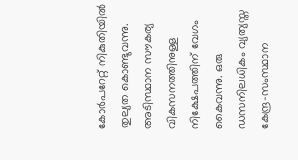കോർപറേറ്റ് നികുതിയിൽ തുല്യത കൊണ്ടുവന്നു. അടിസ്ഥാന സൗകര്യ വികസനത്തിനുള്ള നിക്ഷേപത്തിന് വേഗം കൈവന്നു. ഒരു ഡസനിലധികം വ്യത്യസ്ത കേന്ദ്ര-സംസ്ഥാന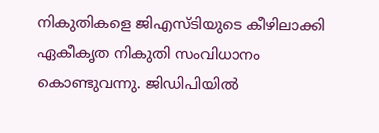നികുതികളെ ജിഎസ്ടിയുടെ കീഴിലാക്കി ഏകീകൃത നികുതി സംവിധാനം കൊണ്ടുവന്നു. ജിഡിപിയിൽ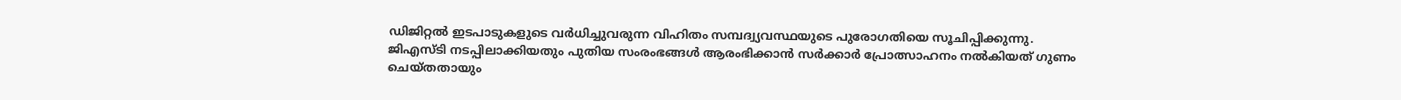ഡിജിറ്റൽ ഇടപാടുകളുടെ വർധിച്ചുവരുന്ന വിഹിതം സമ്പദ്വ്യവസ്ഥയുടെ പുരോഗതിയെ സൂചിപ്പിക്കുന്നു.
ജിഎസ്ടി നടപ്പിലാക്കിയതും പുതിയ സംരംഭങ്ങൾ ആരംഭിക്കാൻ സർക്കാർ പ്രോത്സാഹനം നൽകിയത് ഗുണം ചെയ്തതായും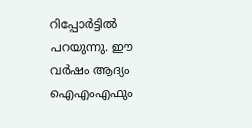റിപ്പോർട്ടിൽ പറയുന്നു. ഈ വർഷം ആദ്യം ഐഎംഎഫും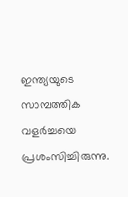ഇന്ത്യയുടെ സാമ്പത്തിക വളർച്ചയെ പ്രശംസിച്ചിരുന്നു.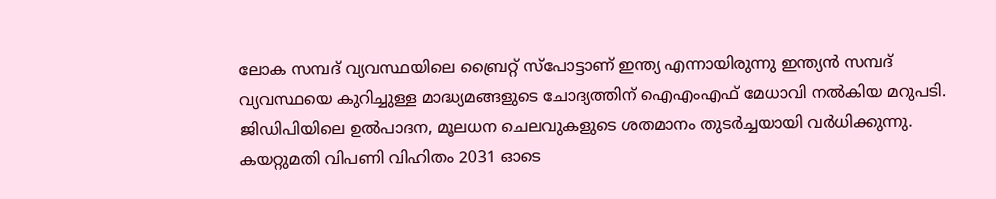ലോക സമ്പദ് വ്യവസ്ഥയിലെ ബ്രൈറ്റ് സ്പോട്ടാണ് ഇന്ത്യ എന്നായിരുന്നു ഇന്ത്യൻ സമ്പദ് വ്യവസ്ഥയെ കുറിച്ചുള്ള മാദ്ധ്യമങ്ങളുടെ ചോദ്യത്തിന് ഐഎംഎഫ് മേധാവി നൽകിയ മറുപടി.
ജിഡിപിയിലെ ഉൽപാദന, മൂലധന ചെലവുകളുടെ ശതമാനം തുടർച്ചയായി വർധിക്കുന്നു. കയറ്റുമതി വിപണി വിഹിതം 2031 ഓടെ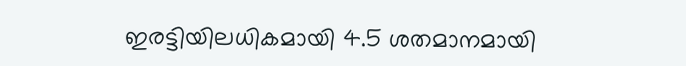ഇരട്ടിയിലധികമായി 4.5 ശതമാനമായി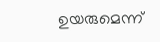ഉയരുമെന്ന്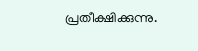പ്രതീക്ഷിക്കുന്നു.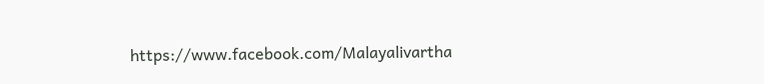https://www.facebook.com/Malayalivartha